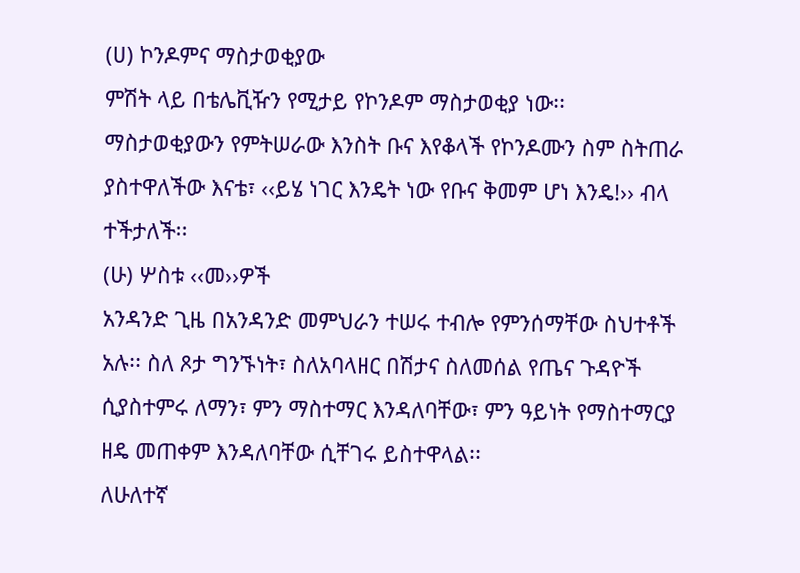(ሀ) ኮንዶምና ማስታወቂያው
ምሽት ላይ በቴሌቪዥን የሚታይ የኮንዶም ማስታወቂያ ነው፡፡ ማስታወቂያውን የምትሠራው እንስት ቡና እየቆላች የኮንዶሙን ስም ስትጠራ ያስተዋለችው እናቴ፣ ‹‹ይሄ ነገር እንዴት ነው የቡና ቅመም ሆነ እንዴ!›› ብላ ተችታለች፡፡
(ሁ) ሦስቱ ‹‹መ››ዎች
አንዳንድ ጊዜ በአንዳንድ መምህራን ተሠሩ ተብሎ የምንሰማቸው ስህተቶች አሉ፡፡ ስለ ጾታ ግንኙነት፣ ስለአባላዘር በሽታና ስለመሰል የጤና ጉዳዮች ሲያስተምሩ ለማን፣ ምን ማስተማር እንዳለባቸው፣ ምን ዓይነት የማስተማርያ ዘዴ መጠቀም እንዳለባቸው ሲቸገሩ ይስተዋላል፡፡
ለሁለተኛ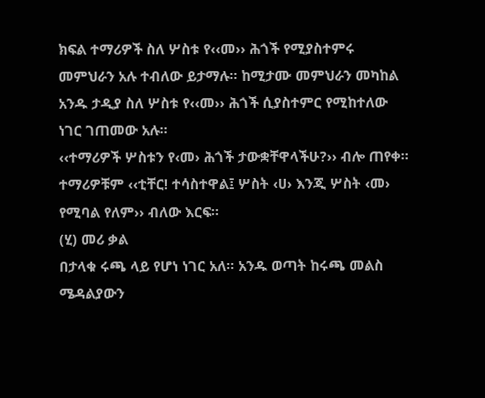ክፍል ተማሪዎች ስለ ሦስቱ የ‹‹መ›› ሕጎች የሚያስተምሩ መምህራን አሉ ተብለው ይታማሉ፡፡ ከሚታሙ መምህራን መካከል አንዱ ታዲያ ስለ ሦስቱ የ‹‹መ›› ሕጎች ሲያስተምር የሚከተለው ነገር ገጠመው አሉ፡፡
‹‹ተማሪዎች ሦስቱን የ‹መ› ሕጎች ታውቋቸዋላችሁ?›› ብሎ ጠየቀ፡፡ ተማሪዎቹም ‹‹ቲቸር! ተሳስተዋል፤ ሦስት ‹ሀ› እንጂ ሦስት ‹መ› የሚባል የለም›› ብለው እርፍ፡፡
(ሂ) መሪ ቃል
በታላቁ ሩጫ ላይ የሆነ ነገር አለ፡፡ አንዱ ወጣት ከሩጫ መልስ ሜዳልያውን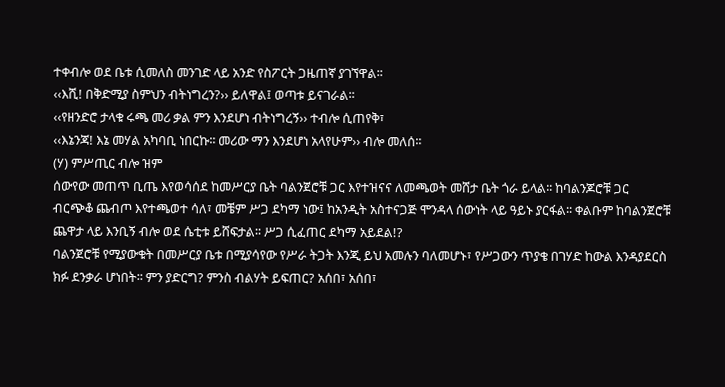ተቀብሎ ወደ ቤቱ ሲመለስ መንገድ ላይ አንድ የስፖርት ጋዜጠኛ ያገኘዋል፡፡
‹‹እሺ! በቅድሚያ ስምህን ብትነግረን?›› ይለዋል፤ ወጣቱ ይናገራል፡፡
‹‹የዘንድሮ ታላቁ ሩጫ መሪ ቃል ምን እንደሆነ ብትነግረኝ›› ተብሎ ሲጠየቅ፣
‹‹እኔንጃ! እኔ መሃል አካባቢ ነበርኩ፡፡ መሪው ማን እንደሆነ አላየሁም›› ብሎ መለሰ፡፡
(ሃ) ምሥጢር ብሎ ዝም
ሰውየው መጠጥ ቢጤ እየወሳሰደ ከመሥርያ ቤት ባልንጀሮቹ ጋር እየተዝናና ለመጫወት መሸታ ቤት ጎራ ይላል፡፡ ከባልንጆሮቹ ጋር ብርጭቆ ጨብጦ እየተጫወተ ሳለ፣ መቼም ሥጋ ደካማ ነው፤ ከአንዲት አስተናጋጅ ሞንዳላ ሰውነት ላይ ዓይኑ ያርፋል፡፡ ቀልቡም ከባልንጀሮቹ ጨዋታ ላይ እንቢኝ ብሎ ወደ ሴቲቱ ይሸፍታል፡፡ ሥጋ ሲፈጠር ደካማ አይደል!?
ባልንጀሮቹ የሚያውቁት በመሥርያ ቤቱ በሚያሳየው የሥራ ትጋት እንጂ ይህ አመሉን ባለመሆኑ፣ የሥጋውን ጥያቄ በገሃድ ከውል እንዳያደርስ ክፉ ደንቃራ ሆነበት፡፡ ምን ያድርግ? ምንስ ብልሃት ይፍጠር? አሰበ፣ አሰበ፣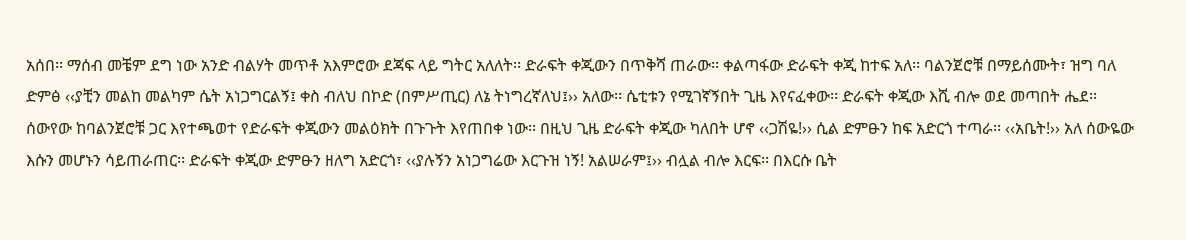አሰበ፡፡ ማሰብ መቼም ደግ ነው አንድ ብልሃት መጥቶ አእምሮው ደጃፍ ላይ ግትር አለለት፡፡ ድራፍት ቀጂውን በጥቅሻ ጠራው፡፡ ቀልጣፋው ድራፍት ቀጂ ከተፍ አለ፡፡ ባልንጀሮቹ በማይሰሙት፣ ዝግ ባለ ድምፅ ‹‹ያቺን መልከ መልካም ሴት አነጋግርልኝ፤ ቀስ ብለህ በኮድ (በምሥጢር) ለኔ ትነግረኛለህ፤›› አለው፡፡ ሴቲቱን የሚገኛኝበት ጊዜ እየናፈቀው፡፡ ድራፍት ቀጂው እሺ ብሎ ወደ መጣበት ሔደ፡፡
ሰውየው ከባልንጀሮቹ ጋር እየተጫወተ የድራፍት ቀጂውን መልዕክት በጉጉት እየጠበቀ ነው፡፡ በዚህ ጊዜ ድራፍት ቀጂው ካለበት ሆኖ ‹‹ጋሽዬ!›› ሲል ድምፁን ከፍ አድርጎ ተጣራ፡፡ ‹‹አቤት!›› አለ ሰውዬው እሱን መሆኑን ሳይጠራጠር፡፡ ድራፍት ቀጂው ድምፁን ዘለግ አድርጎ፣ ‹‹ያሉኝን አነጋግሬው እርጉዝ ነኝ! አልሠራም፤›› ብሏል ብሎ እርፍ፡፡ በእርሱ ቤት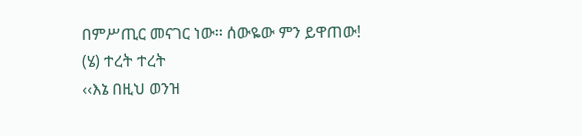በምሥጢር መናገር ነው፡፡ ሰውዬው ምን ይዋጠው!
(ሄ) ተረት ተረት
‹‹እኔ በዚህ ወንዝ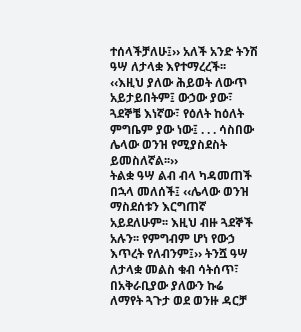ተሰላችቻለሁ፤›› አለች አንድ ትንሽ ዓሣ ለታላቋ እየተማረረች፡፡ ‹‹እዚህ ያለው ሕይወት ለውጥ አይታይበትም፤ ውኃው ያው፣ ጓደኞቼ እነኛው፣ የዕለት ከዕለት ምግቤም ያው ነው፤ . . . ሳስበው ሌላው ወንዝ የሚያስደስት ይመስለኛል፡፡››
ትልቋ ዓሣ ልብ ብላ ካዳመጠች በኋላ መለሰች፤ ‹‹ሌላው ወንዝ ማስደሰቱን እርግጠኛ አይደለሁም፡፡ እዚህ ብዙ ጓደኞች አሉን፡፡ የምግብም ሆነ የውኃ እጥረት የለብንም፤›› ትንሿ ዓሣ ለታላቋ መልስ ቁብ ሳትሰጥ፣ በአቅራቢያው ያለውን ኩሬ ለማየት ጓጉታ ወደ ወንዙ ዳርቻ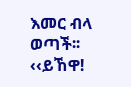እመር ብላ ወጣች፡፡ ‹‹ይኸዋ!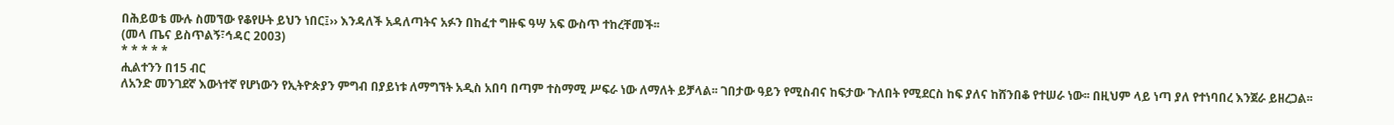በሕይወቴ ሙሉ ስመኘው የቆየሁት ይህን ነበር፤›› እንዳለች አዳለጣትና አፉን በከፈተ ግዙፍ ዓሣ አፍ ውስጥ ተከረቸመች፡፡
(መላ ጤና ይስጥልኝ፣ኅዳር 2003)
* * * * *
ሒልተንን በ15 ብር
ለአንድ መንገደኛ እውነተኛ የሆነውን የኢትዮጵያን ምግብ በያይነቱ ለማግኘት አዲስ አበባ በጣም ተስማሚ ሥፍራ ነው ለማለት ይቻላል፡፡ ገበታው ዓይን የሚስብና ከፍታው ጉለበት የሚደርስ ከፍ ያለና ከሸንበቆ የተሠራ ነው፡፡ በዚህም ላይ ነጣ ያለ የተነባበረ እንጀራ ይዘረጋል፡፡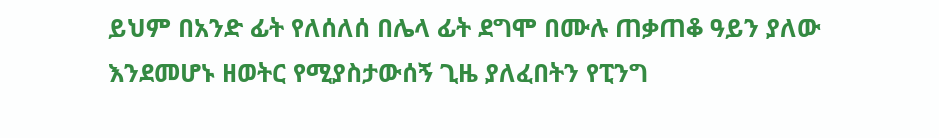ይህም በአንድ ፊት የለሰለሰ በሌላ ፊት ደግሞ በሙሉ ጠቃጠቆ ዓይን ያለው እንደመሆኑ ዘወትር የሚያስታውሰኝ ጊዜ ያለፈበትን የፒንግ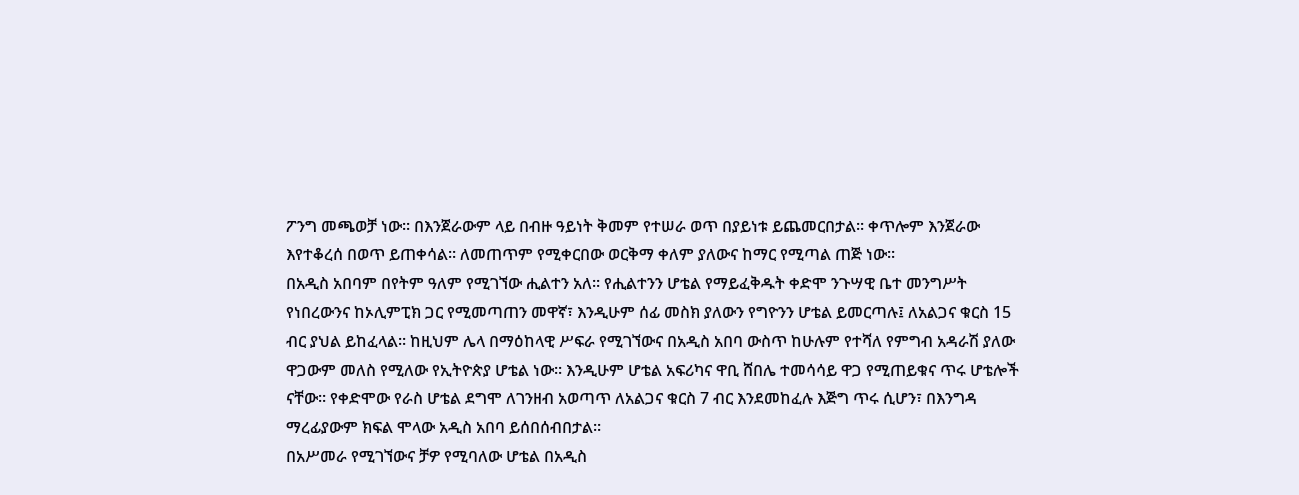ፖንግ መጫወቻ ነው፡፡ በእንጀራውም ላይ በብዙ ዓይነት ቅመም የተሠራ ወጥ በያይነቱ ይጨመርበታል፡፡ ቀጥሎም እንጀራው እየተቆረሰ በወጥ ይጠቀሳል፡፡ ለመጠጥም የሚቀርበው ወርቅማ ቀለም ያለውና ከማር የሚጣል ጠጅ ነው፡፡
በአዲስ አበባም በየትም ዓለም የሚገኘው ሒልተን አለ፡፡ የሒልተንን ሆቴል የማይፈቅዱት ቀድሞ ንጉሣዊ ቤተ መንግሥት የነበረውንና ከኦሊምፒክ ጋር የሚመጣጠን መዋኛ፣ እንዲሁም ሰፊ መስክ ያለውን የግዮንን ሆቴል ይመርጣሉ፤ ለአልጋና ቁርስ 15 ብር ያህል ይከፈላል፡፡ ከዚህም ሌላ በማዕከላዊ ሥፍራ የሚገኘውና በአዲስ አበባ ውስጥ ከሁሉም የተሻለ የምግብ አዳራሽ ያለው ዋጋውም መለስ የሚለው የኢትዮጵያ ሆቴል ነው፡፡ እንዲሁም ሆቴል አፍሪካና ዋቢ ሸበሌ ተመሳሳይ ዋጋ የሚጠይቁና ጥሩ ሆቴሎች ናቸው፡፡ የቀድሞው የራስ ሆቴል ደግሞ ለገንዘብ አወጣጥ ለአልጋና ቁርስ 7 ብር እንደመከፈሉ እጅግ ጥሩ ሲሆን፣ በእንግዳ ማረፊያውም ክፍል ሞላው አዲስ አበባ ይሰበሰብበታል፡፡
በአሥመራ የሚገኘውና ቻዎ የሚባለው ሆቴል በአዲስ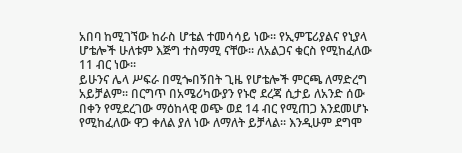አበባ ከሚገኘው ከራስ ሆቴል ተመሳሳይ ነው፡፡ የኢምፔሪያልና የኒያላ ሆቴሎች ሁለቱም እጅግ ተስማሚ ናቸው፡፡ ለአልጋና ቁርስ የሚከፈለው 11 ብር ነው፡፡
ይሁንና ሌላ ሥፍራ በሚጐበኝበት ጊዜ የሆቴሎች ምርጫ ለማድረግ አይቻልም፡፡ በርግጥ በአሜሪካውያን የኑሮ ደረጃ ሲታይ ለአንድ ሰው በቀን የሚደረገው ማዕከላዊ ወጭ ወደ 14 ብር የሚጠጋ እንደመሆኑ የሚከፈለው ዋጋ ቀለል ያለ ነው ለማለት ይቻላል፡፡ እንዲሁም ደግሞ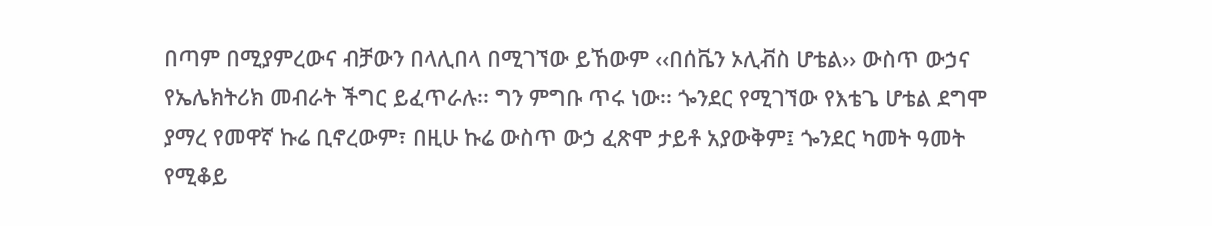በጣም በሚያምረውና ብቻውን በላሊበላ በሚገኘው ይኸውም ‹‹በሰቬን ኦሊቭስ ሆቴል›› ውስጥ ውኃና የኤሌክትሪክ መብራት ችግር ይፈጥራሉ፡፡ ግን ምግቡ ጥሩ ነው፡፡ ጐንደር የሚገኘው የእቴጌ ሆቴል ደግሞ ያማረ የመዋኛ ኩሬ ቢኖረውም፣ በዚሁ ኩሬ ውስጥ ውኃ ፈጽሞ ታይቶ አያውቅም፤ ጐንደር ካመት ዓመት የሚቆይ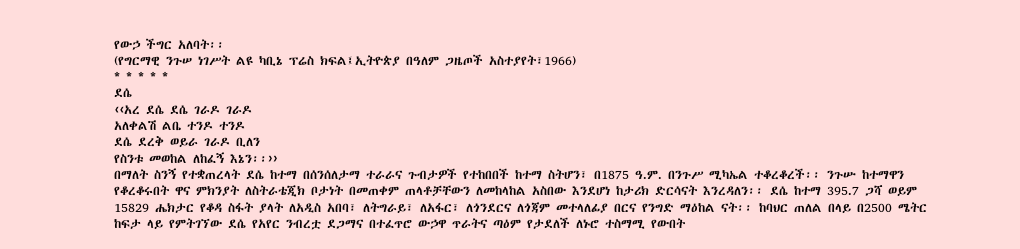የውኃ ችግር አለባት፡፡
(የግርማዊ ንጉሠ ነገሥት ልዩ ካቢኔ ፕሬስ ክፍል፤ኢትዮጵያ በዓለም ጋዜጦች አስተያየት፣1966)
* * * * *
ደሴ
‹‹አረ ደሴ ደሴ ገራዶ ገራዶ
አለቀልሽ ልቤ ተንዶ ተንዶ
ደሴ ደረቅ ወይራ ገራዶ ቢለን
የስንቱ መወከል ለከፈኝ እኔን፡፡››
በማለት ስንኝ የተቋጠረላት ደሴ ከተማ በሰንሰለታማ ተራራና ጉብታዎች የተከበበች ከተማ ስትሆን፣ በ1875 ዓ.ም. በንጉሥ ሚካኤል ተቆረቆረች፡፡ ንጉሡ ከተማዋን የቆረቆሩበት ዋና ምክንያት ለስትራቴጂክ ቦታነት በመጠቀም ጠላቶቻቸውን ለመከላከል አስበው እንደሆነ ከታሪክ ድርሳናት እንረዳለን፡፡ ደሴ ከተማ 395.7 ጋሻ ወይም 15829 ሔክታር የቆዳ ስፋት ያላት ለአዲስ አበባ፣ ለትግራይ፣ ለአፋር፣ ለጎንደርና ለጎጃም መተላለፊያ በርና የንግድ ማዕከል ናት፡፡ ከባህር ጠለል በላይ በ2500 ሜትር ከፍታ ላይ የምትገኘው ደሴ የአየር ንብረቷ ደጋማና በተፈጥሮ ውኃዋ ጥራትና ጣዕም የታደለች ለኑሮ ተስማሚ የውበት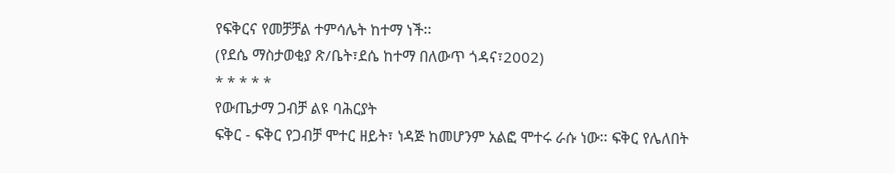የፍቅርና የመቻቻል ተምሳሌት ከተማ ነች፡፡
(የደሴ ማስታወቂያ ጽ/ቤት፣ደሴ ከተማ በለውጥ ጎዳና፣2002)
* * * * *
የውጤታማ ጋብቻ ልዩ ባሕርያት
ፍቅር - ፍቅር የጋብቻ ሞተር ዘይት፣ ነዳጅ ከመሆንም አልፎ ሞተሩ ራሱ ነው፡፡ ፍቅር የሌለበት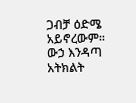ጋብቻ ዕድሜ አይኖረውም፡፡ ውኃ እንዳጣ አትክልት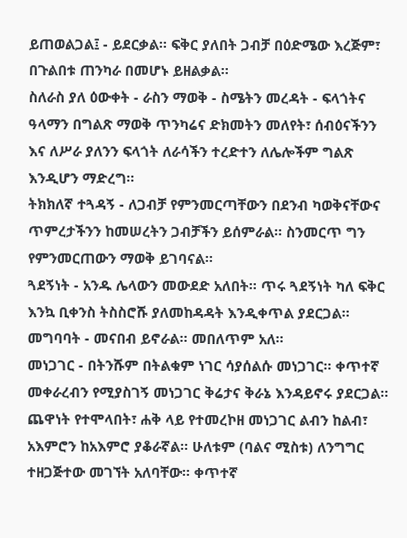ይጠወልጋል፤ - ይደርቃል፡፡ ፍቅር ያለበት ጋብቻ በዕድሜው እረጅም፣ በጉልበቱ ጠንካራ በመሆኑ ይዘልቃል፡፡
ስለራስ ያለ ዕውቀት - ራስን ማወቅ - ስሜትን መረዳት - ፍላጎትና ዓላማን በግልጽ ማወቅ ጥንካሬና ድክመትን መለየት፣ ሰብዕናችንን እና ለሥራ ያለንን ፍላጎት ለራሳችን ተረድተን ለሌሎችም ግልጽ እንዲሆን ማድረግ፡፡
ትክክለኛ ተጓዳኝ - ለጋብቻ የምንመርጣቸውን በደንብ ካወቅናቸውና ጥምረታችንን ከመሠረትን ጋብቻችን ይሰምራል፡፡ ስንመርጥ ግን የምንመርጠውን ማወቅ ይገባናል፡፡
ጓደኝነት - አንዱ ሌላውን መውደድ አለበት፡፡ ጥሩ ጓደኝነት ካለ ፍቅር እንኳ ቢቀንስ ትስስሮሹ ያለመከዳዳት እንዲቀጥል ያደርጋል፡፡ መግባባት - መናበብ ይኖራል፡፡ መበለጥም አለ፡፡
መነጋገር - በትንሹም በትልቁም ነገር ሳያሰልሱ መነጋገር፡፡ ቀጥተኛ መቀራረብን የሚያስገኝ መነጋገር ቅሬታና ቅራኔ እንዳይኖሩ ያደርጋል፡፡ ጨዋነት የተሞላበት፣ ሐቅ ላይ የተመረኮዘ መነጋገር ልብን ከልብ፣ አእምሮን ከአእምሮ ያቆራኛል፡፡ ሁለቱም (ባልና ሚስቱ) ለንግግር ተዘጋጅተው መገኘት አለባቸው፡፡ ቀጥተኛ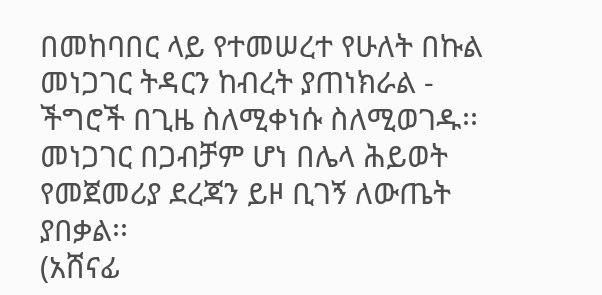በመከባበር ላይ የተመሠረተ የሁለት በኩል መነጋገር ትዳርን ከብረት ያጠነክራል - ችግሮች በጊዜ ስለሚቀነሱ ስለሚወገዱ፡፡ መነጋገር በጋብቻም ሆነ በሌላ ሕይወት የመጀመሪያ ደረጃን ይዞ ቢገኝ ለውጤት ያበቃል፡፡
(አሸናፊ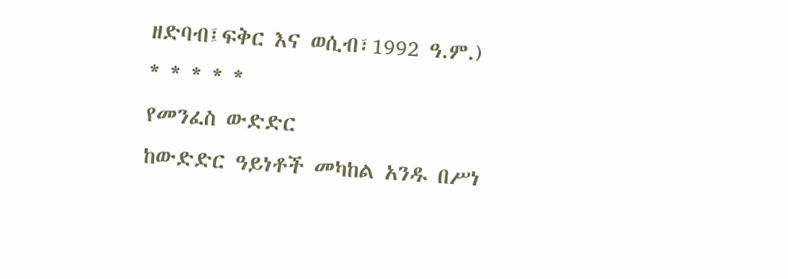ዘድባብ፤ፍቅር እና ወሲብ፣1992 ዓ.ም.)
* * * * *
የመንፈስ ውድድር
ከውድድር ዓይነቶች መካከል አንዱ በሥነ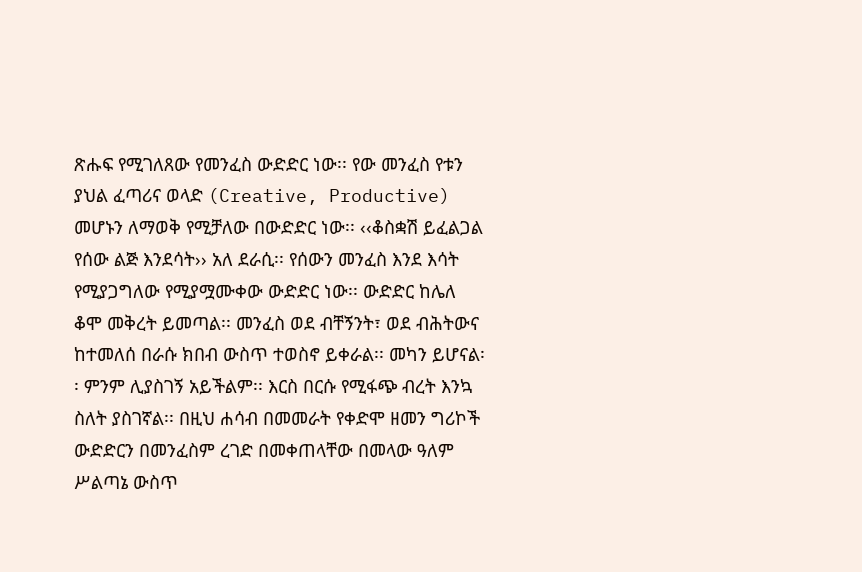ጽሑፍ የሚገለጸው የመንፈስ ውድድር ነው፡፡ የው መንፈስ የቱን ያህል ፈጣሪና ወላድ (Creative, Productive) መሆኑን ለማወቅ የሚቻለው በውድድር ነው፡፡ ‹‹ቆስቋሽ ይፈልጋል የሰው ልጅ እንደሳት›› አለ ደራሲ፡፡ የሰውን መንፈስ እንደ እሳት የሚያጋግለው የሚያሟሙቀው ውድድር ነው፡፡ ውድድር ከሌለ ቆሞ መቅረት ይመጣል፡፡ መንፈስ ወደ ብቸኝንት፣ ወደ ብሕትውና ከተመለሰ በራሱ ክበብ ውስጥ ተወስኖ ይቀራል፡፡ መካን ይሆናል፡፡ ምንም ሊያስገኝ አይችልም፡፡ እርስ በርሱ የሚፋጭ ብረት እንኳ ስለት ያስገኛል፡፡ በዚህ ሐሳብ በመመራት የቀድሞ ዘመን ግሪኮች ውድድርን በመንፈስም ረገድ በመቀጠላቸው በመላው ዓለም ሥልጣኔ ውስጥ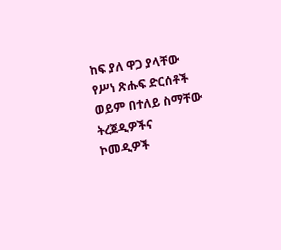ከፍ ያለ ዋጋ ያላቸው የሥነ ጽሑፍ ድርሰቶች ወይም በተለይ ስማቸው ትረጀዲዎችና ኮመዲዎች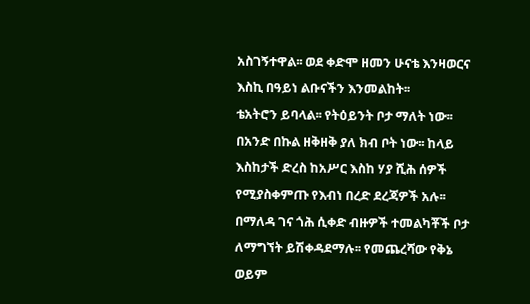አስገኝተዋል፡፡ ወደ ቀድሞ ዘመን ሁናቴ እንዛወርና እስኪ በዓይነ ልቡናችን እንመልከት፡፡
ቴአትሮን ይባላል፡፡ የትዕይንት ቦታ ማለት ነው፡፡ በአንድ በኩል ዘቅዘቅ ያለ ክብ ቦት ነው፡፡ ከላይ እስከታች ድረስ ከአሥር እስከ ሃያ ሺሕ ሰዎች የሚያስቀምጡ የእብነ በረድ ደረጃዎች አሉ፡፡ በማለዳ ገና ጎሕ ሲቀድ ብዙዎች ተመልካቾች ቦታ ለማግኘት ይሽቀዳደማሉ፡፡ የመጨረሻው የቅኔ ወይም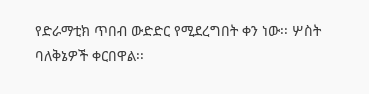የድራማቲክ ጥበብ ውድድር የሚደረግበት ቀን ነው፡፡ ሦስት ባለቅኔዎች ቀርበዋል፡፡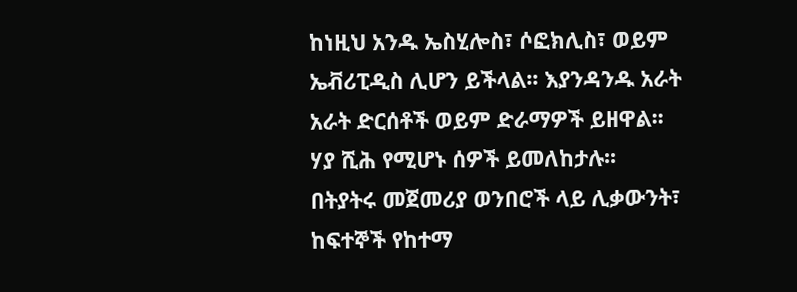ከነዚህ አንዱ ኤስሂሎስ፣ ሶፎክሊስ፣ ወይም ኤቭሪፒዲስ ሊሆን ይችላል፡፡ እያንዳንዱ አራት አራት ድርሰቶች ወይም ድራማዎች ይዘዋል፡፡ ሃያ ሺሕ የሚሆኑ ሰዎች ይመለከታሉ፡፡ በትያትሩ መጀመሪያ ወንበሮች ላይ ሊቃውንት፣ ከፍተኞች የከተማ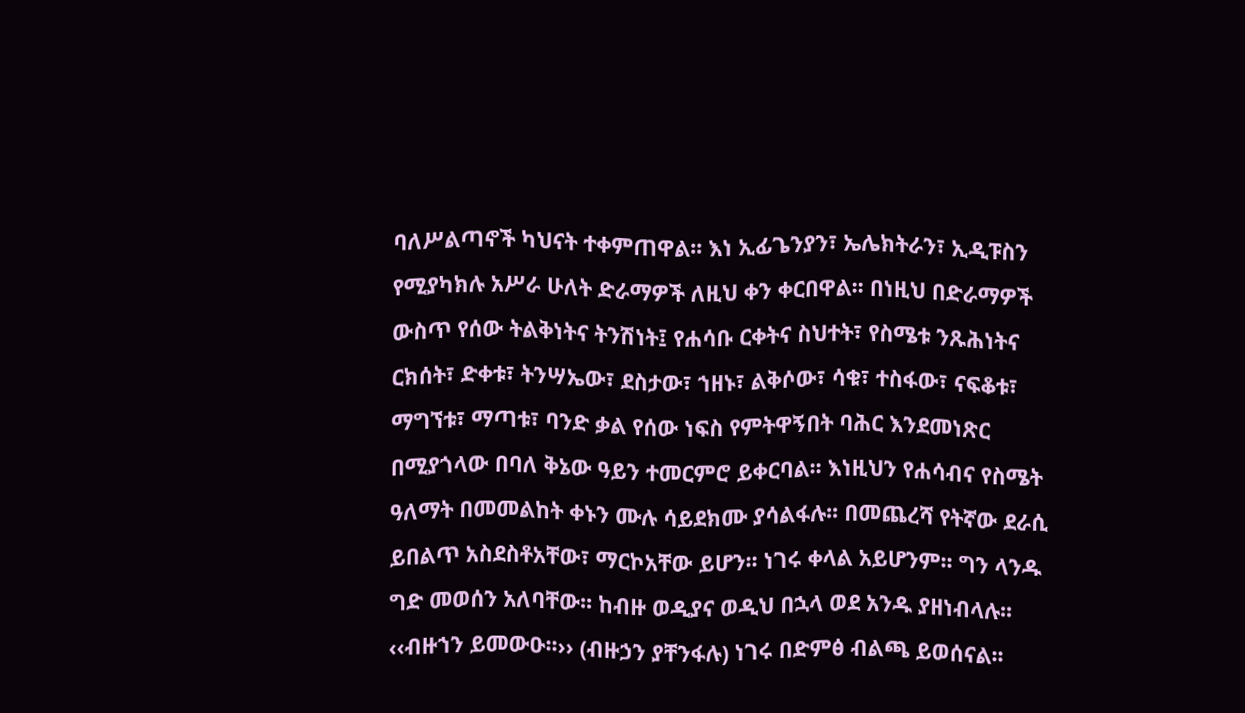ባለሥልጣኖች ካህናት ተቀምጠዋል፡፡ እነ ኢፊጌንያን፣ ኤሌክትራን፣ ኢዲፑስን የሚያካክሉ አሥራ ሁለት ድራማዎች ለዚህ ቀን ቀርበዋል፡፡ በነዚህ በድራማዎች ውስጥ የሰው ትልቅነትና ትንሽነት፤ የሐሳቡ ርቀትና ስህተት፣ የስሜቱ ንጹሕነትና ርክሰት፣ ድቀቱ፣ ትንሣኤው፣ ደስታው፣ ኀዘኑ፣ ልቅሶው፣ ሳቁ፣ ተስፋው፣ ናፍቆቱ፣ ማግኘቱ፣ ማጣቱ፣ ባንድ ቃል የሰው ነፍስ የምትዋኝበት ባሕር እንደመነጽር በሚያጎላው በባለ ቅኔው ዓይን ተመርምሮ ይቀርባል፡፡ እነዚህን የሐሳብና የስሜት ዓለማት በመመልከት ቀኑን ሙሉ ሳይደክሙ ያሳልፋሉ፡፡ በመጨረሻ የትኛው ደራሲ ይበልጥ አስደስቶአቸው፣ ማርኮአቸው ይሆን፡፡ ነገሩ ቀላል አይሆንም፡፡ ግን ላንዱ ግድ መወሰን አለባቸው፡፡ ከብዙ ወዲያና ወዲህ በኋላ ወደ አንዱ ያዘነብላሉ፡፡ ‹‹ብዙኀን ይመውዑ፡፡›› (ብዙኃን ያቸንፋሉ) ነገሩ በድምፅ ብልጫ ይወሰናል፡፡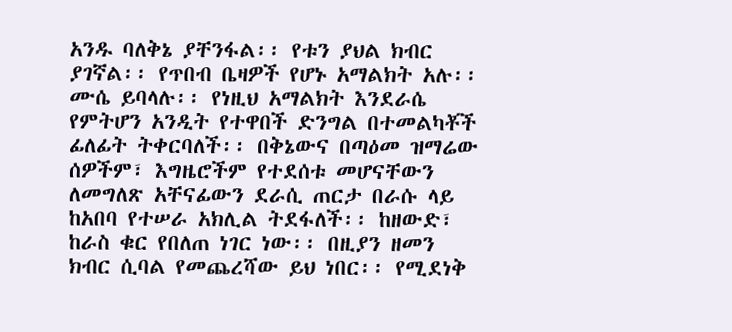አንዱ ባለቅኔ ያቸንፋል፡፡ የቱን ያህል ክብር ያገኛል፡፡ የጥበብ ቤዛዎች የሆኑ አማልክት አሉ፡፡ ሙሴ ይባላሉ፡፡ የነዚህ አማልክት እንደራሴ የምትሆን አንዲት የተዋበች ድንግል በተመልካቾች ፊለፊት ትቀርባለች፡፡ በቅኔውና በጣዕመ ዝማሬው ሰዎችም፣ እግዜሮችም የተደሰቱ መሆናቸውን ለመግለጽ አቸናፊውን ደራሲ ጠርታ በራሱ ላይ ከአበባ የተሠራ አክሊል ትደፋለች፡፡ ከዘውድ፣ ከራስ ቁር የበለጠ ነገር ነው፡፡ በዚያን ዘመን ክብር ሲባል የመጨረሻው ይህ ነበር፡፡ የሚደነቅ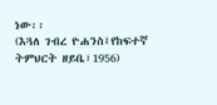ነው፡፡
(እጓለ ገብረ ዮሐንስ፤የከፍተኛ ትምህርት ዘይቤ፣1956)